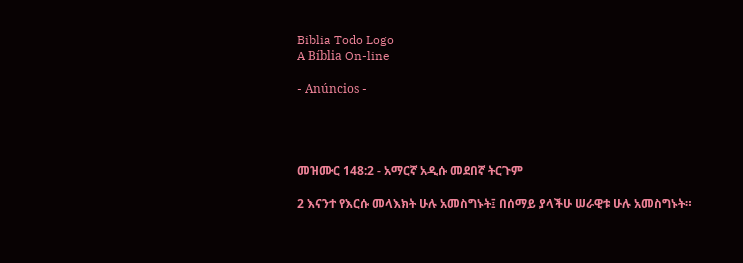Biblia Todo Logo
A Bíblia On-line

- Anúncios -




መዝሙር 148:2 - አማርኛ አዲሱ መደበኛ ትርጉም

2 እናንተ የእርሱ መላእክት ሁሉ አመስግኑት፤ በሰማይ ያላችሁ ሠራዊቱ ሁሉ አመስግኑት።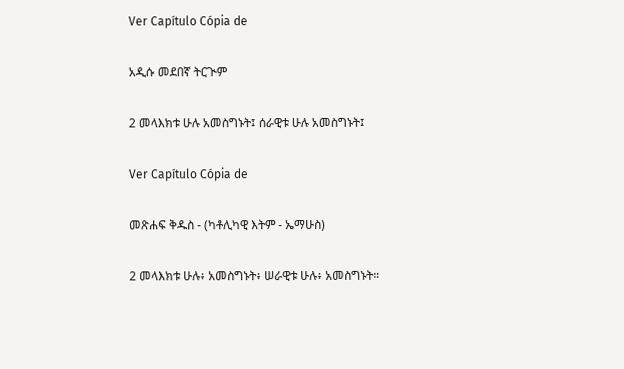Ver Capítulo Cópia de

አዲሱ መደበኛ ትርጒም

2 መላእክቱ ሁሉ አመስግኑት፤ ሰራዊቱ ሁሉ አመስግኑት፤

Ver Capítulo Cópia de

መጽሐፍ ቅዱስ - (ካቶሊካዊ እትም - ኤማሁስ)

2 መላእክቱ ሁሉ፥ አመስግኑት፥ ሠራዊቱ ሁሉ፥ አመስግኑት።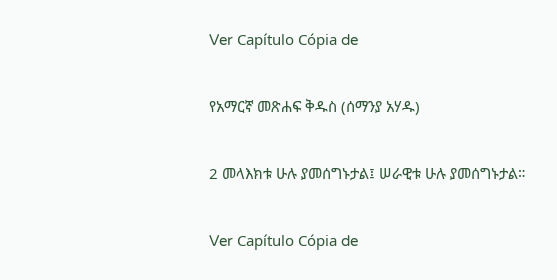Ver Capítulo Cópia de

የአማርኛ መጽሐፍ ቅዱስ (ሰማንያ አሃዱ)

2 መላእክቱ ሁሉ ያመሰግኑታል፤ ሠራዊቱ ሁሉ ያመሰግኑታል።

Ver Capítulo Cópia de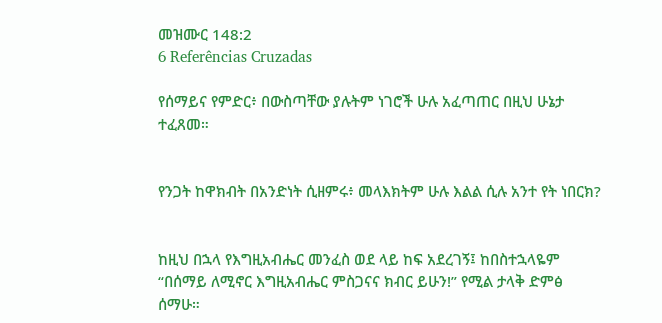መዝሙር 148:2
6 Referências Cruzadas

የሰማይና የምድር፥ በውስጣቸው ያሉትም ነገሮች ሁሉ አፈጣጠር በዚህ ሁኔታ ተፈጸመ።


የንጋት ከዋክብት በአንድነት ሲዘምሩ፥ መላእክትም ሁሉ እልል ሲሉ አንተ የት ነበርክ?


ከዚህ በኋላ የእግዚአብሔር መንፈስ ወደ ላይ ከፍ አደረገኝ፤ ከበስተኋላዬም “በሰማይ ለሚኖር እግዚአብሔር ምስጋናና ክብር ይሁን!” የሚል ታላቅ ድምፅ ሰማሁ።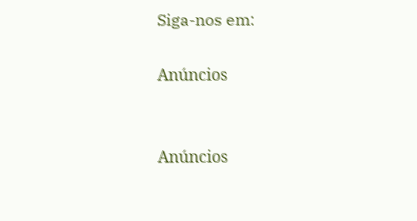Siga-nos em:

Anúncios


Anúncios